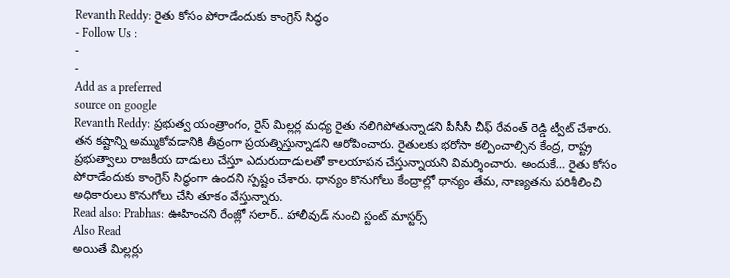Revanth Reddy: రైతు కోసం పోరాడేందుకు కాంగ్రెస్ సిద్ధం
- Follow Us :
-
-
Add as a preferred
source on google
Revanth Reddy: ప్రభుత్వ యంత్రాంగం, రైస్ మిల్లర్ల మధ్య రైతు నలిగిపోతున్నాడని పీసీసీ చీఫ్ రేవంత్ రెడ్డి ట్వీట్ చేశారు. తన కష్టాన్ని అమ్ముకోవడానికి తీవ్రంగా ప్రయత్నిస్తున్నాడని ఆరోపించారు. రైతులకు భరోసా కల్పించాల్సిన కేంద్ర, రాష్ట్ర ప్రభుత్వాలు రాజకీయ దాడులు చేస్తూ ఎదురుదాడులతో కాలయాపన చేస్తున్నాయని విమర్శించారు. అందుకే… రైతు కోసం పోరాడేందుకు కాంగ్రెస్ సిద్ధంగా ఉందని స్పష్టం చేశారు. ధాన్యం కొనుగోలు కేంద్రాల్లో ధాన్యం తేమ, నాణ్యతను పరిశీలించి అధికారులు కొనుగోలు చేసి తూకం వేస్తున్నారు.
Read also: Prabhas: ఊహించని రేంజ్లో సలార్.. హాలీవుడ్ నుంచి స్టంట్ మాస్టర్స్
Also Read
అయితే మిల్లర్లు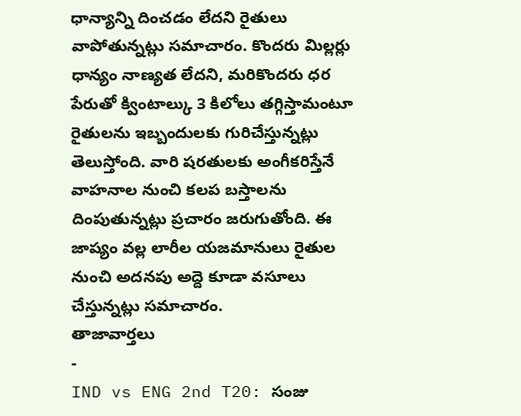ధాన్యాన్ని దించడం లేదని రైతులు వాపోతున్నట్లు సమాచారం. కొందరు మిల్లర్లు ధాన్యం నాణ్యత లేదని, మరికొందరు ధర పేరుతో క్వింటాల్కు 3 కిలోలు తగ్గిస్తామంటూ రైతులను ఇబ్బందులకు గురిచేస్తున్నట్లు తెలుస్తోంది. వారి షరతులకు అంగీకరిస్తేనే వాహనాల నుంచి కలప బస్తాలను దింపుతున్నట్లు ప్రచారం జరుగుతోంది. ఈ జాప్యం వల్ల లారీల యజమానులు రైతుల నుంచి అదనపు అద్దె కూడా వసూలు చేస్తున్నట్లు సమాచారం.
తాజావార్తలు
-
IND vs ENG 2nd T20: సంజు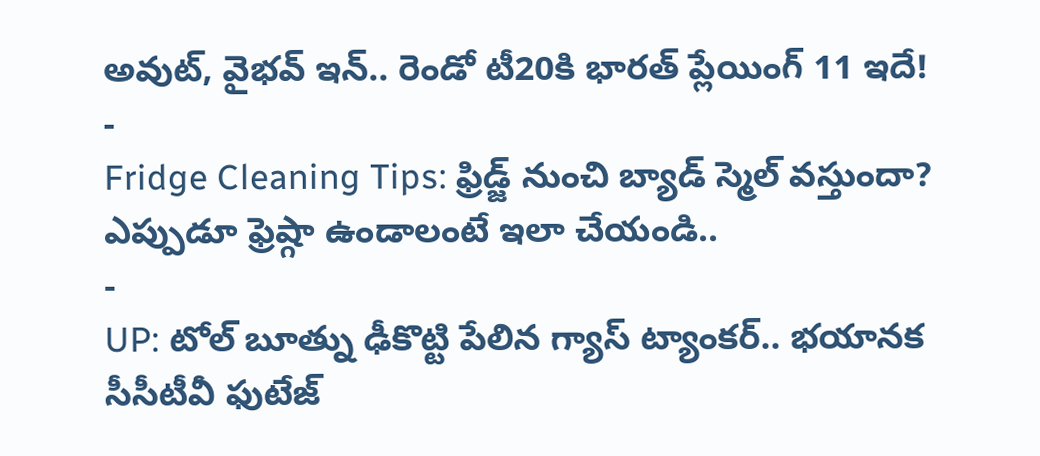అవుట్, వైభవ్ ఇన్.. రెండో టీ20కి భారత్ ప్లేయింగ్ 11 ఇదే!
-
Fridge Cleaning Tips: ఫ్రిడ్జ్ నుంచి బ్యాడ్ స్మెల్ వస్తుందా? ఎప్పుడూ ఫ్రెష్గా ఉండాలంటే ఇలా చేయండి..
-
UP: టోల్ బూత్ను ఢీకొట్టి పేలిన గ్యాస్ ట్యాంకర్.. భయానక సీసీటీవీ ఫుటేజ్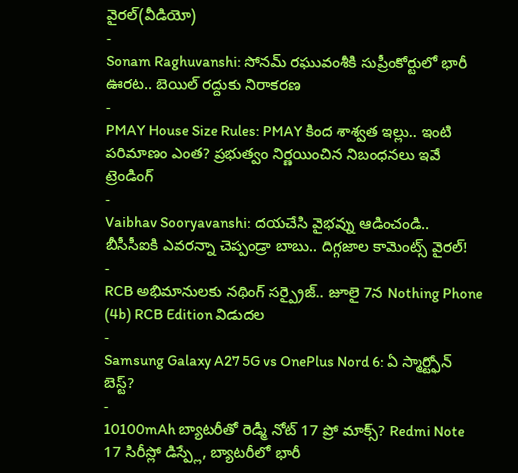వైరల్(వీడియో)
-
Sonam Raghuvanshi: సోనమ్ రఘువంశీకి సుప్రీంకోర్టులో భారీ ఊరట.. బెయిల్ రద్దుకు నిరాకరణ
-
PMAY House Size Rules: PMAY కింద శాశ్వత ఇల్లు.. ఇంటి పరిమాణం ఎంత? ప్రభుత్వం నిర్ణయించిన నిబంధనలు ఇవే
ట్రెండింగ్
-
Vaibhav Sooryavanshi: దయచేసి వైభవ్ను ఆడించండి.. బీసీసీఐకి ఎవరన్నా చెప్పండ్రా బాబు.. దిగ్గజాల కామెంట్స్ వైరల్!
-
RCB అభిమానులకు నథింగ్ సర్ప్రైజ్.. జూలై 7న Nothing Phone (4b) RCB Edition విడుదల
-
Samsung Galaxy A27 5G vs OnePlus Nord 6: ఏ స్మార్ట్ఫోన్ బెస్ట్?
-
10100mAh బ్యాటరీతో రెడ్మీ నోట్ 17 ప్రో మాక్స్? Redmi Note 17 సిరీస్లో డిస్ప్లే, బ్యాటరీలో భారీ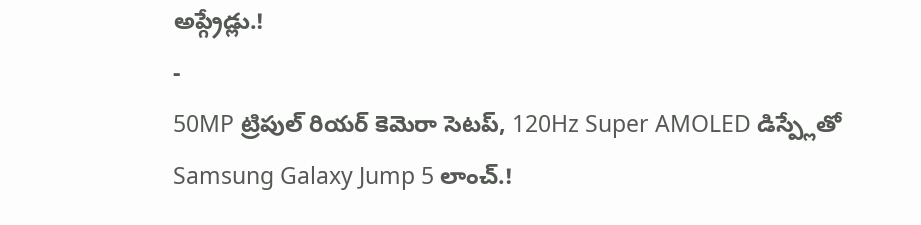అప్గ్రేడ్లు.!
-
50MP ట్రిపుల్ రియర్ కెమెరా సెటప్, 120Hz Super AMOLED డిస్ప్లేతో Samsung Galaxy Jump 5 లాంచ్.!